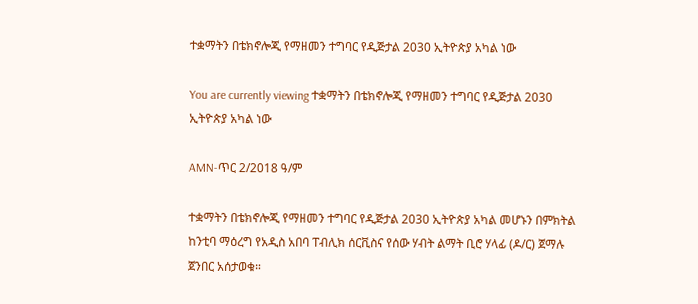ተቋማትን በቴክኖሎጂ የማዘመን ተግባር የዲጅታል 2030 ኢትዮጵያ አካል ነው

You are currently viewing ተቋማትን በቴክኖሎጂ የማዘመን ተግባር የዲጅታል 2030 ኢትዮጵያ አካል ነው

AMN-ጥር 2/2018 ዓ/ም

ተቋማትን በቴክኖሎጂ የማዘመን ተግባር የዲጅታል 2030 ኢትዮጵያ አካል መሆኑን በምክትል ከንቲባ ማዕረግ የአዲስ አበባ ፐብሊክ ሰርቪስና የሰው ሃብት ልማት ቢሮ ሃላፊ (ዶ/ር) ጀማሉ ጀንበር አሰታወቁ።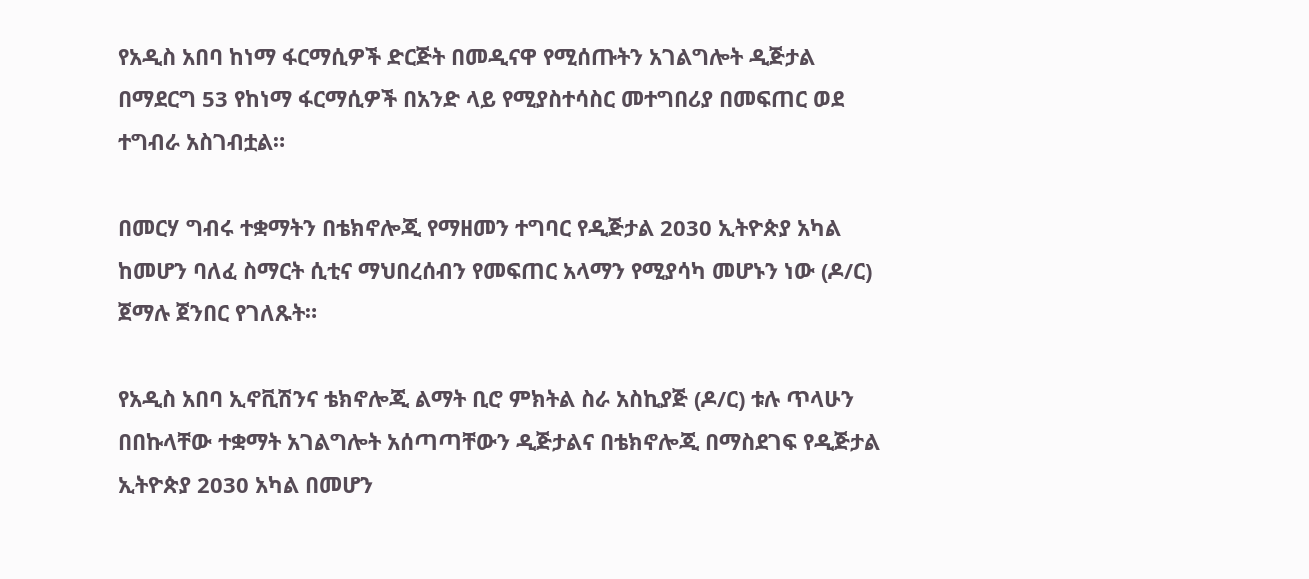የአዲስ አበባ ከነማ ፋርማሲዎች ድርጅት በመዲናዋ የሚሰጡትን አገልግሎት ዲጅታል በማደርግ 53 የከነማ ፋርማሲዎች በአንድ ላይ የሚያስተሳስር መተግበሪያ በመፍጠር ወደ ተግብራ አስገብቷል።

በመርሃ ግብሩ ተቋማትን በቴክኖሎጂ የማዘመን ተግባር የዲጅታል 2030 ኢትዮጵያ አካል ከመሆን ባለፈ ስማርት ሲቲና ማህበረሰብን የመፍጠር አላማን የሚያሳካ መሆኑን ነው (ዶ/ር) ጀማሉ ጀንበር የገለጹት።

የአዲስ አበባ ኢኖቪሽንና ቴክኖሎጂ ልማት ቢሮ ምክትል ስራ አስኪያጅ (ዶ/ር) ቱሉ ጥላሁን በበኩላቸው ተቋማት አገልግሎት አሰጣጣቸውን ዲጅታልና በቴክኖሎጂ በማስደገፍ የዲጅታል ኢትዮጵያ 2030 አካል በመሆን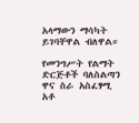አላማውን ማሳካት ይገባቸዋል ብለዋል።

የመንግሥት የልማት ድርጅቶች ባለስልጣን ዋና ስራ አስፈፃሚ አቶ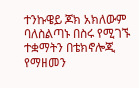ተንኩዌይ ጆክ አክለውም ባለስልጣኑ በስሩ የሚገኙ ተቋማትን በቴክኖሎጂ የማዘመን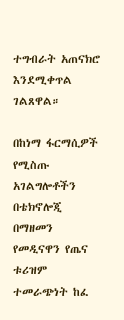ተግብራት አጠናክሮ እንደሚቀጥል ገልጸዋል።

በከነማ ፋርማሲዎች የሚስጡ አገልግሎቶችን በቴክኖሎጂ በማዘመን የመዲናዋን የጤና ቱሪዝም ተመራጭነት ከፈ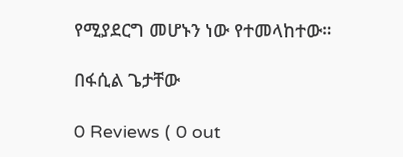የሚያደርግ መሆኑን ነው የተመላከተው።

በፋሲል ጌታቸው

0 Reviews ( 0 out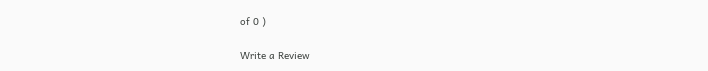of 0 )

Write a Review